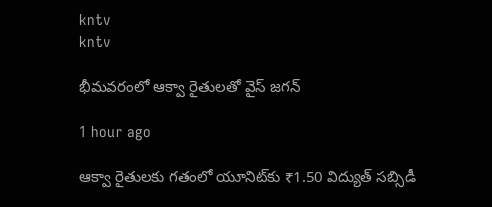kntv
kntv

భీమవరంలో ఆక్వా రైతులతో వైస్ జగన్

1 hour ago

ఆక్వా రైతులకు గతంలో యూనిట్‌కు ₹1.50 విద్యుత్ సబ్సిడీ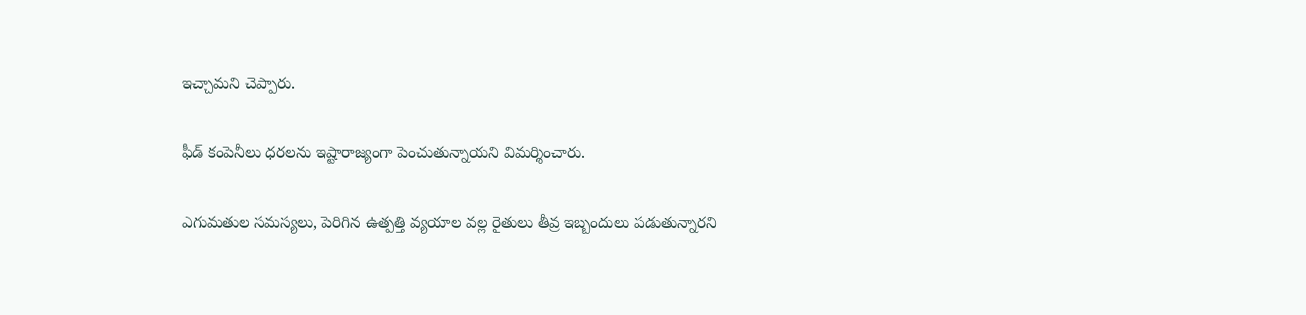ఇచ్చామని చెప్పారు.

ఫీడ్ కంపెనీలు ధరలను ఇష్టారాజ్యంగా పెంచుతున్నాయని విమర్శించారు.

ఎగుమతుల సమస్యలు, పెరిగిన ఉత్పత్తి వ్యయాల వల్ల రైతులు తీవ్ర ఇబ్బందులు పడుతున్నారని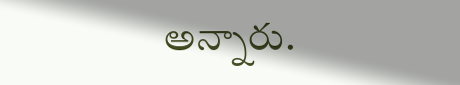అన్నారు.